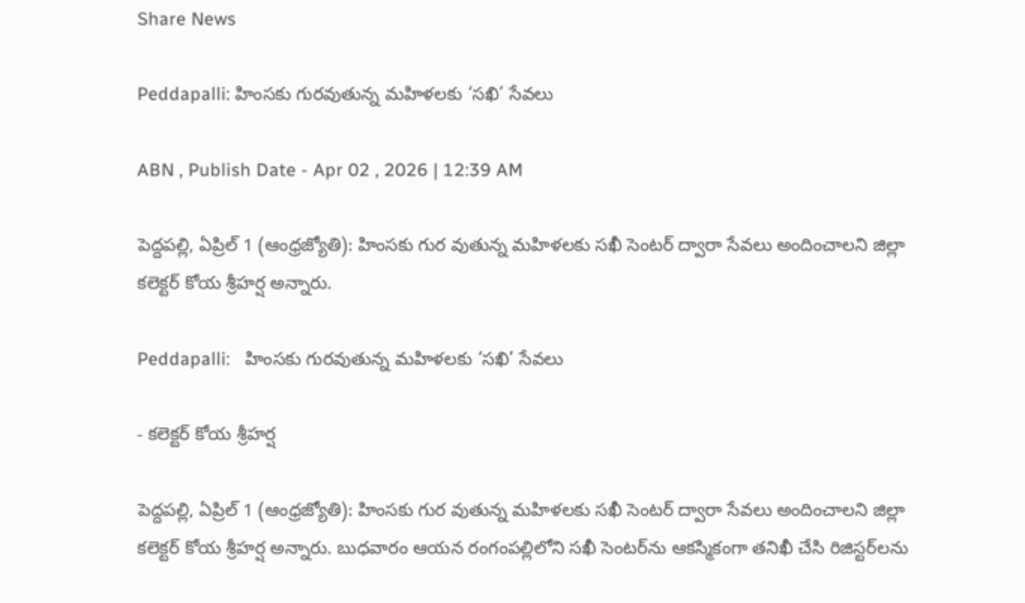Share News

Peddapalli: హింసకు గురవుతున్న మహిళలకు ‘సఖి’ సేవలు

ABN , Publish Date - Apr 02 , 2026 | 12:39 AM

పెద్దపల్లి, ఏప్రిల్‌ 1 (ఆంధ్రజ్యోతి): హింసకు గుర వుతున్న మహిళలకు సఖీ సెంటర్‌ ద్వారా సేవలు అందించాలని జిల్లా కలెక్టర్‌ కోయ శ్రీహర్ష అన్నారు.

Peddapalli:   హింసకు గురవుతున్న మహిళలకు ‘సఖి’ సేవలు

- కలెక్టర్‌ కోయ శ్రీహర్ష

పెద్దపల్లి, ఏప్రిల్‌ 1 (ఆంధ్రజ్యోతి): హింసకు గుర వుతున్న మహిళలకు సఖీ సెంటర్‌ ద్వారా సేవలు అందించాలని జిల్లా కలెక్టర్‌ కోయ శ్రీహర్ష అన్నారు. బుధవారం ఆయన రంగంపల్లిలోని సఖీ సెంటర్‌ను ఆకస్మికంగా తనిఖీ చేసి రిజిస్టర్‌లను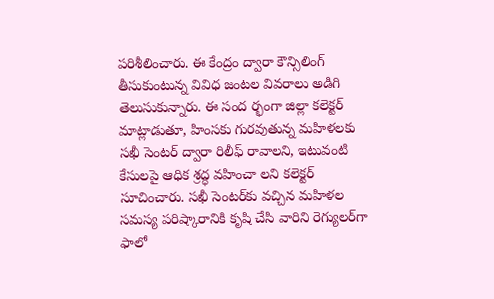పరిశీలించారు. ఈ కేంద్రం ద్వారా కౌన్సిలింగ్‌ తీసుకుంటున్న వివిధ జంటల వివరాలు అడిగి తెలుసుకున్నారు. ఈ సంద ర్భంగా జిల్లా కలెక్టర్‌ మాట్లాడుతూ, హింసకు గురవుతున్న మహిళలకు సఖీ సెంటర్‌ ద్వారా రిలీఫ్‌ రావాలని, ఇటువంటి కేసులపై ఆధిక శ్రద్ధ వహించా లని కలెక్టర్‌ సూచించారు. సఖీ సెంటర్‌కు వచ్చిన మహిళల సమస్య పరిష్కారానికి కృషి చేసి వారిని రెగ్యులర్‌గా ఫాలో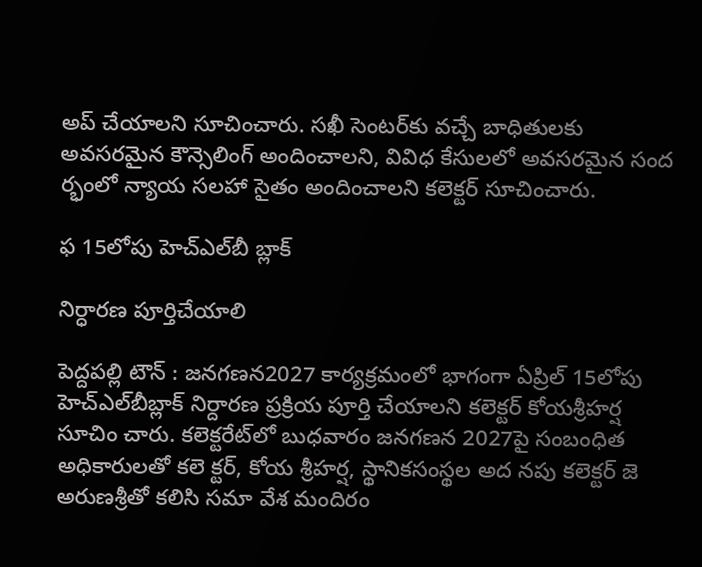అప్‌ చేయాలని సూచించారు. సఖీ సెంటర్‌కు వచ్చే బాధితులకు అవసరమైన కౌన్సెలింగ్‌ అందించాలని, వివిధ కేసులలో అవసరమైన సంద ర్భంలో న్యాయ సలహా సైతం అందించాలని కలెక్టర్‌ సూచించారు.

ఫ 15లోపు హెచ్‌ఎల్‌బీ బ్లాక్‌

నిర్ధారణ పూర్తిచేయాలి

పెద్దపల్లి టౌన్‌ : జనగణన2027 కార్యక్రమంలో భాగంగా ఏప్రిల్‌ 15లోపు హెచ్‌ఎల్‌బీబ్లాక్‌ నిర్దారణ ప్రక్రియ పూర్తి చేయాలని కలెక్టర్‌ కోయశ్రీహర్ష సూచిం చారు. కలెక్టరేట్‌లో బుధవారం జనగణన 2027పై సంబంధిత అధికారులతో కలె క్టర్‌, కోయ శ్రీహర్ష, స్థానికసంస్థల అద నపు కలెక్టర్‌ జె అరుణశ్రీతో కలిసి సమా వేశ మందిరం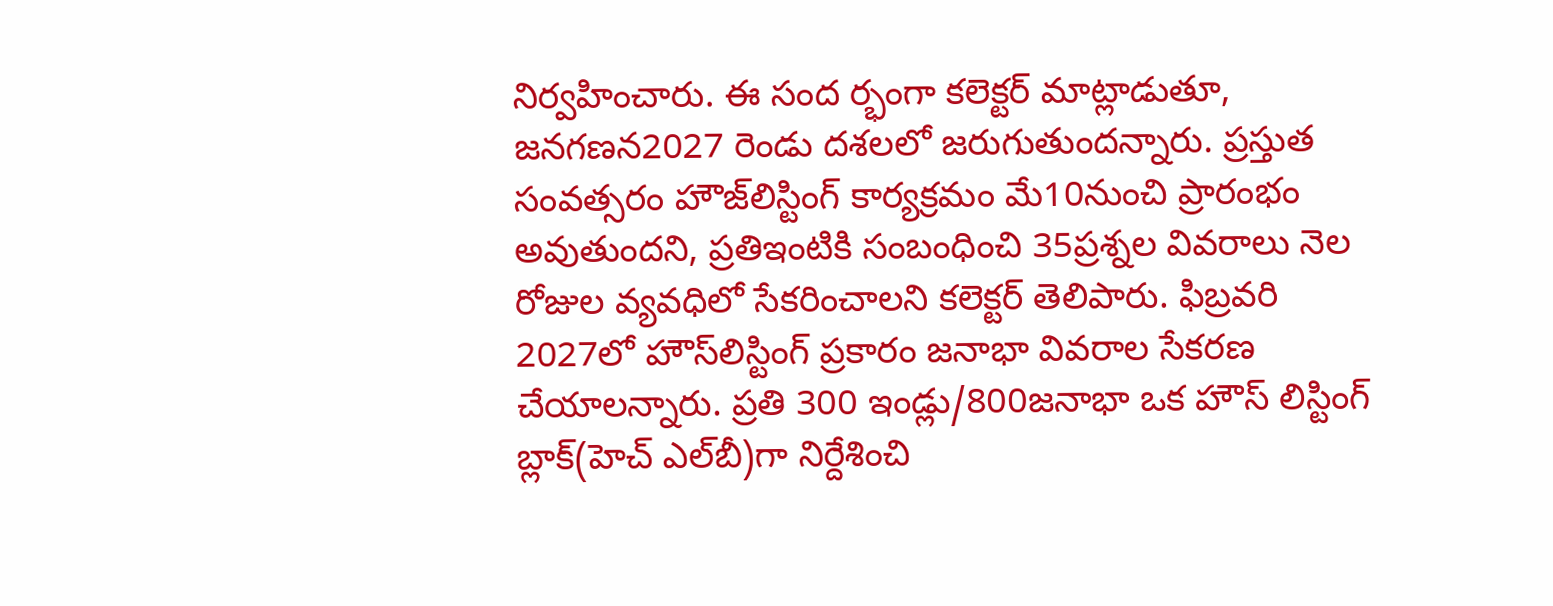నిర్వహించారు. ఈ సంద ర్భంగా కలెక్టర్‌ మాట్లాడుతూ, జనగణన2027 రెండు దశలలో జరుగుతుందన్నారు. ప్రస్తుత సంవత్సరం హౌజ్‌లిస్టింగ్‌ కార్యక్రమం మే10నుంచి ప్రారంభం అవుతుందని, ప్రతిఇంటికి సంబంధించి 35ప్రశ్నల వివరాలు నెల రోజుల వ్యవధిలో సేకరించాలని కలెక్టర్‌ తెలిపారు. ఫిబ్రవరి 2027లో హౌస్‌లిస్టింగ్‌ ప్రకారం జనాభా వివరాల సేకరణ చేయాలన్నారు. ప్రతి 300 ఇండ్లు/800జనాభా ఒక హౌస్‌ లిస్టింగ్‌ బ్లాక్‌(హెచ్‌ ఎల్‌బీ)గా నిర్దేశించి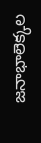జనాభాలెక్కల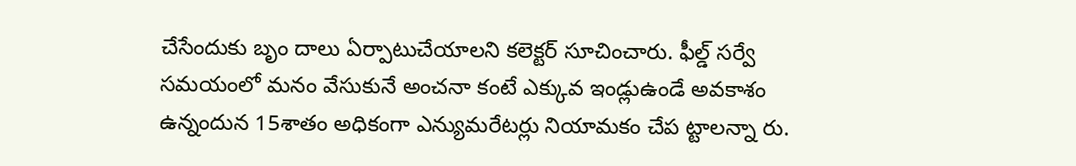చేసేందుకు బృం దాలు ఏర్పాటుచేయాలని కలెక్టర్‌ సూచించారు. ఫీల్డ్‌ సర్వే సమయంలో మనం వేసుకునే అంచనా కంటే ఎక్కువ ఇండ్లుఉండే అవకాశం ఉన్నందున 15శాతం అధికంగా ఎన్యుమరేటర్లు నియామకం చేప ట్టాలన్నా రు.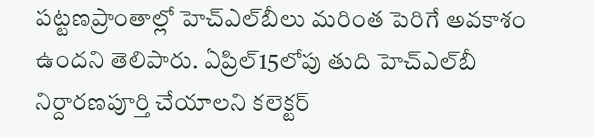పట్టణప్రాంతాల్లో హెచ్‌ఎల్‌బీలు మరింత పెరిగే అవకాశం ఉందని తెలిపారు. ఏప్రిల్‌15లోపు తుది హెచ్‌ఎల్‌బీ నిర్దారణపూర్తి చేయాలని కలెక్టర్‌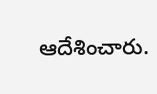ఆదేశించారు.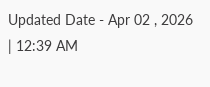Updated Date - Apr 02 , 2026 | 12:39 AM